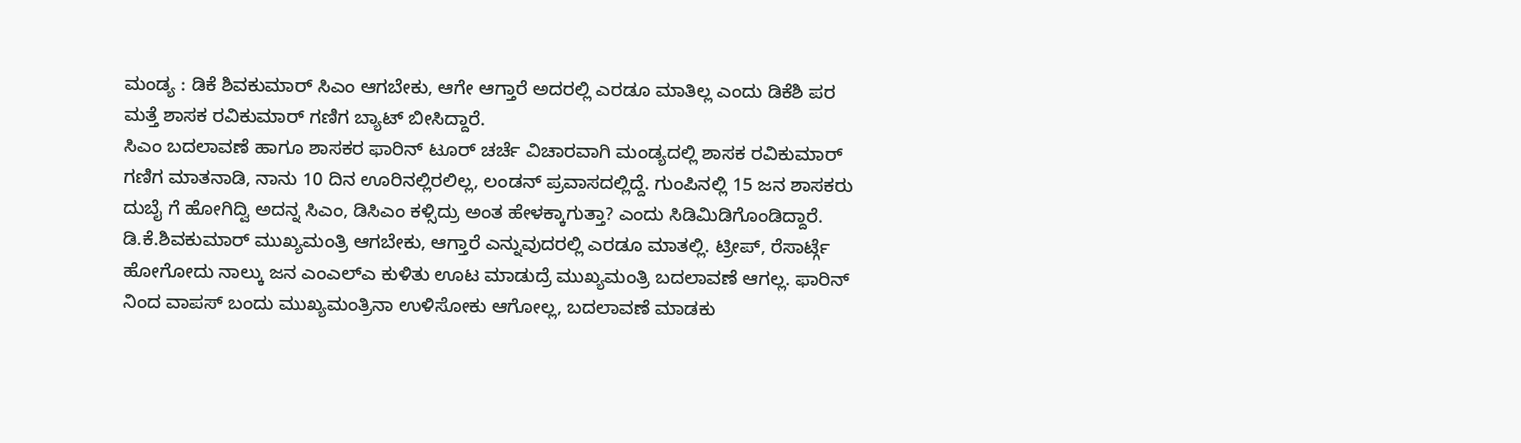ಮಂಡ್ಯ : ಡಿಕೆ ಶಿವಕುಮಾರ್ ಸಿಎಂ ಆಗಬೇಕು, ಆಗೇ ಆಗ್ತಾರೆ ಅದರಲ್ಲಿ ಎರಡೂ ಮಾತಿಲ್ಲ ಎಂದು ಡಿಕೆಶಿ ಪರ ಮತ್ತೆ ಶಾಸಕ ರವಿಕುಮಾರ್ ಗಣಿಗ ಬ್ಯಾಟ್ ಬೀಸಿದ್ದಾರೆ.
ಸಿಎಂ ಬದಲಾವಣೆ ಹಾಗೂ ಶಾಸಕರ ಫಾರಿನ್ ಟೂರ್ ಚರ್ಚೆ ವಿಚಾರವಾಗಿ ಮಂಡ್ಯದಲ್ಲಿ ಶಾಸಕ ರವಿಕುಮಾರ್ ಗಣಿಗ ಮಾತನಾಡಿ, ನಾನು 10 ದಿನ ಊರಿನಲ್ಲಿರಲಿಲ್ಲ, ಲಂಡನ್ ಪ್ರವಾಸದಲ್ಲಿದ್ದೆ. ಗುಂಪಿನಲ್ಲಿ 15 ಜನ ಶಾಸಕರು ದುಬೈ ಗೆ ಹೋಗಿದ್ವಿ ಅದನ್ನ ಸಿಎಂ, ಡಿಸಿಎಂ ಕಳ್ಸಿದ್ರು ಅಂತ ಹೇಳಕ್ಕಾಗುತ್ತಾ? ಎಂದು ಸಿಡಿಮಿಡಿಗೊಂಡಿದ್ದಾರೆ.
ಡಿ.ಕೆ.ಶಿವಕುಮಾರ್ ಮುಖ್ಯಮಂತ್ರಿ ಆಗಬೇಕು, ಆಗ್ತಾರೆ ಎನ್ನುವುದರಲ್ಲಿ ಎರಡೂ ಮಾತಲ್ಲಿ. ಟ್ರೀಪ್, ರೆಸಾರ್ಟ್ಗೆ ಹೋಗೋದು ನಾಲ್ಕು ಜನ ಎಂಎಲ್ಎ ಕುಳಿತು ಊಟ ಮಾಡುದ್ರೆ ಮುಖ್ಯಮಂತ್ರಿ ಬದಲಾವಣೆ ಆಗಲ್ಲ. ಫಾರಿನ್ ನಿಂದ ವಾಪಸ್ ಬಂದು ಮುಖ್ಯಮಂತ್ರಿನಾ ಉಳಿಸೋಕು ಆಗೋಲ್ಲ, ಬದಲಾವಣೆ ಮಾಡಕು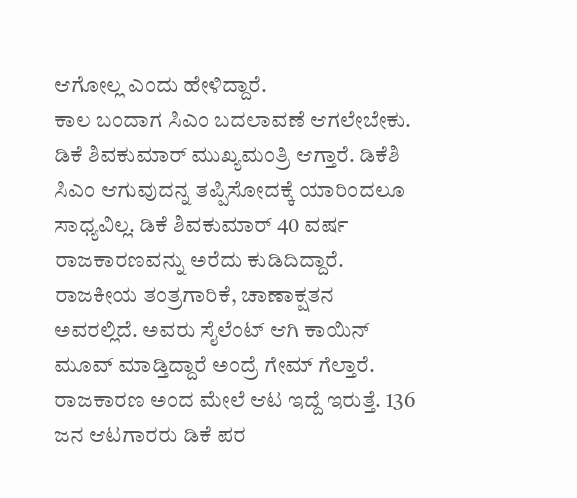ಆಗೋಲ್ಲ ಎಂದು ಹೇಳಿದ್ದಾರೆ.
ಕಾಲ ಬಂದಾಗ ಸಿಎಂ ಬದಲಾವಣೆ ಆಗಲೇಬೇಕು. ಡಿಕೆ ಶಿವಕುಮಾರ್ ಮುಖ್ಯಮಂತ್ರಿ ಆಗ್ತಾರೆ. ಡಿಕೆಶಿ ಸಿಎಂ ಆಗುವುದನ್ನ ತಪ್ಪಿಸೋದಕ್ಕೆ ಯಾರಿಂದಲೂ ಸಾಧ್ಯವಿಲ್ಲ. ಡಿಕೆ ಶಿವಕುಮಾರ್ 40 ವರ್ಷ ರಾಜಕಾರಣವನ್ನು ಅರೆದು ಕುಡಿದಿದ್ದಾರೆ. ರಾಜಕೀಯ ತಂತ್ರಗಾರಿಕೆ, ಚಾಣಾಕ್ಷತನ ಅವರಲ್ಲಿದೆ. ಅವರು ಸೈಲೆಂಟ್ ಆಗಿ ಕಾಯಿನ್ ಮೂವ್ ಮಾಡ್ತಿದ್ದಾರೆ ಅಂದ್ರೆ ಗೇಮ್ ಗೆಲ್ತಾರೆ. ರಾಜಕಾರಣ ಅಂದ ಮೇಲೆ ಆಟ ಇದ್ದೆ ಇರುತ್ತೆ. 136 ಜನ ಆಟಗಾರರು ಡಿಕೆ ಪರ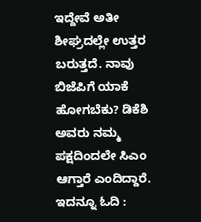ಇದ್ದೇವೆ ಅತೀ ಶೀಘ್ರದಲ್ಲೇ ಉತ್ತರ ಬರುತ್ತದೆ. ನಾವು ಬಿಜೆಪಿಗೆ ಯಾಕೆ ಹೋಗಬೆಕು? ಡಿಕೆಶಿ ಅವರು ನಮ್ಮ ಪಕ್ಷದಿಂದಲೇ ಸಿಎಂ ಆಗ್ತಾರೆ ಎಂದಿದ್ದಾರೆ.
ಇದನ್ನೂ ಓದಿ :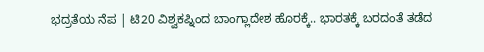ಭದ್ರತೆಯ ನೆಪ | ಟಿ20 ವಿಶ್ವಕಪ್ನಿಂದ ಬಾಂಗ್ಲಾದೇಶ ಹೊರಕ್ಕೆ.. ಭಾರತಕ್ಕೆ ಬರದಂತೆ ತಡೆದ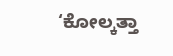‘ಕೋಲ್ಕತ್ತಾ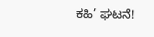ಕಹಿ’ ಘಟನೆ!